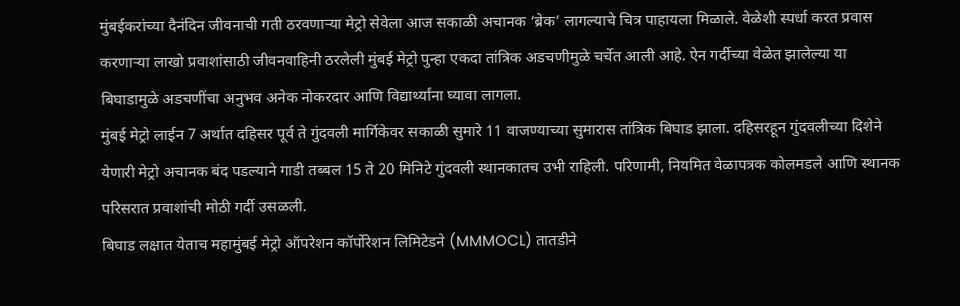मुंबईकरांच्या दैनंदिन जीवनाची गती ठरवणाऱ्या मेट्रो सेवेला आज सकाळी अचानक ‘ब्रेक’ लागल्याचे चित्र पाहायला मिळाले. वेळेशी स्पर्धा करत प्रवास करणाऱ्या लाखो प्रवाशांसाठी जीवनवाहिनी ठरलेली मुंबई मेट्रो पुन्हा एकदा तांत्रिक अडचणीमुळे चर्चेत आली आहे. ऐन गर्दीच्या वेळेत झालेल्या या बिघाडामुळे अडचणींचा अनुभव अनेक नोकरदार आणि विद्यार्थ्यांना घ्यावा लागला.
मुंबई मेट्रो लाईन 7 अर्थात दहिसर पूर्व ते गुंदवली मार्गिकेवर सकाळी सुमारे 11 वाजण्याच्या सुमारास तांत्रिक बिघाड झाला. दहिसरहून गुंदवलीच्या दिशेने येणारी मेट्रो अचानक बंद पडल्याने गाडी तब्बल 15 ते 20 मिनिटे गुंदवली स्थानकातच उभी राहिली. परिणामी, नियमित वेळापत्रक कोलमडले आणि स्थानक परिसरात प्रवाशांची मोठी गर्दी उसळली.
बिघाड लक्षात येताच महामुंबई मेट्रो ऑपरेशन कॉर्पोरेशन लिमिटेडने (MMMOCL) तातडीने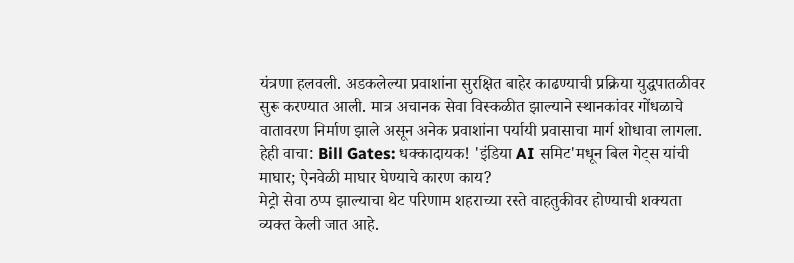यंत्रणा हलवली. अडकलेल्या प्रवाशांना सुरक्षित बाहेर काढण्याची प्रक्रिया युद्धपातळीवर सुरू करण्यात आली. मात्र अचानक सेवा विस्कळीत झाल्याने स्थानकांवर गोंधळाचे वातावरण निर्माण झाले असून अनेक प्रवाशांना पर्यायी प्रवासाचा मार्ग शोधावा लागला.
हेही वाचा: Bill Gates: धक्कादायक! 'इंडिया AI समिट'मधून बिल गेट्स यांची माघार; ऐनवेळी माघार घेण्याचे कारण काय?
मेट्रो सेवा ठप्प झाल्याचा थेट परिणाम शहराच्या रस्ते वाहतुकीवर होण्याची शक्यता व्यक्त केली जात आहे.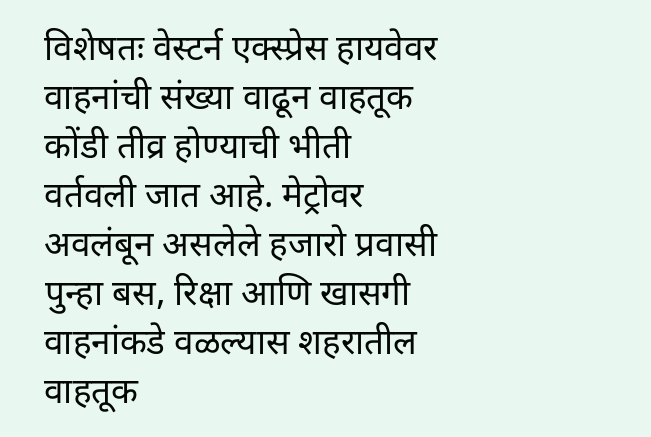विशेषतः वेस्टर्न एक्स्प्रेस हायवेवर वाहनांची संख्या वाढून वाहतूक कोंडी तीव्र होण्याची भीती वर्तवली जात आहे. मेट्रोवर अवलंबून असलेले हजारो प्रवासी पुन्हा बस, रिक्षा आणि खासगी वाहनांकडे वळल्यास शहरातील वाहतूक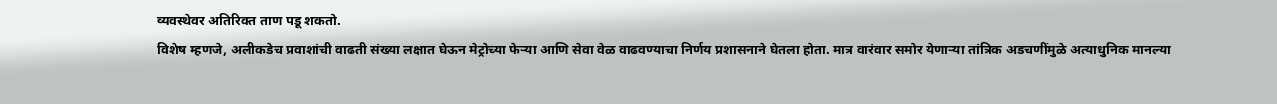व्यवस्थेवर अतिरिक्त ताण पडू शकतो.
विशेष म्हणजे, अलीकडेच प्रवाशांची वाढती संख्या लक्षात घेऊन मेट्रोच्या फेऱ्या आणि सेवा वेळ वाढवण्याचा निर्णय प्रशासनाने घेतला होता. मात्र वारंवार समोर येणाऱ्या तांत्रिक अडचणींमुळे अत्याधुनिक मानल्या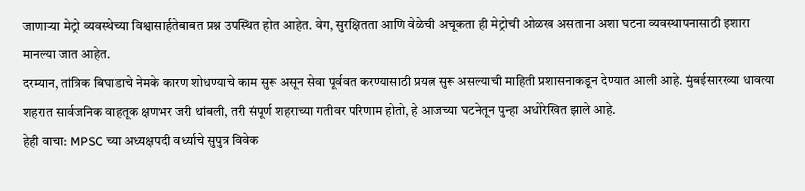जाणाऱ्या मेट्रो व्यवस्थेच्या विश्वासार्हतेबाबत प्रश्न उपस्थित होत आहेत. वेग, सुरक्षितता आणि वेळेची अचूकता ही मेट्रोची ओळख असताना अशा घटना व्यवस्थापनासाठी इशारा मानल्या जात आहेत.
दरम्यान, तांत्रिक बिघाडाचे नेमके कारण शोधण्याचे काम सुरू असून सेवा पूर्ववत करण्यासाठी प्रयत्न सुरू असल्याची माहिती प्रशासनाकडून देण्यात आली आहे. मुंबईसारख्या धावत्या शहरात सार्वजनिक वाहतूक क्षणभर जरी थांबली, तरी संपूर्ण शहराच्या गतीवर परिणाम होतो, हे आजच्या घटनेतून पुन्हा अधोरेखित झाले आहे.
हेही वाचा: MPSC च्या अध्यक्षपदी वर्ध्याचे सुपुत्र विवेक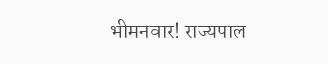भीमनवार! राज्यपाल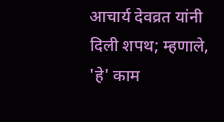आचार्य देवव्रत यांनी दिली शपथ; म्हणाले, 'हे' काम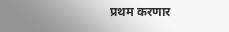प्रथम करणार